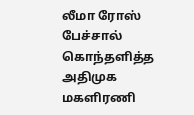லீமா ரோஸ் பேச்சால் கொந்தளித்த அதிமுக மகளிரணி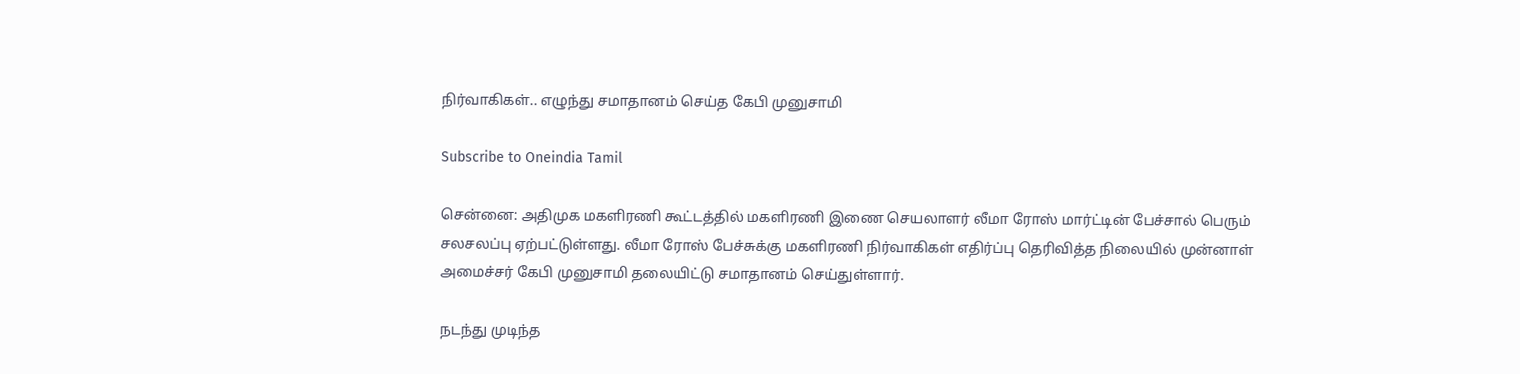நிர்வாகிகள்.. எழுந்து சமாதானம் செய்த கேபி முனுசாமி

Subscribe to Oneindia Tamil

சென்னை: அதிமுக மகளிரணி கூட்டத்தில் மகளிரணி இணை செயலாளர் லீமா ரோஸ் மார்ட்டின் பேச்சால் பெரும் சலசலப்பு ஏற்பட்டுள்ளது. லீமா ரோஸ் பேச்சுக்கு மகளிரணி நிர்வாகிகள் எதிர்ப்பு தெரிவித்த நிலையில் முன்னாள் அமைச்சர் கேபி முனுசாமி தலையிட்டு சமாதானம் செய்துள்ளார்.

நடந்து முடிந்த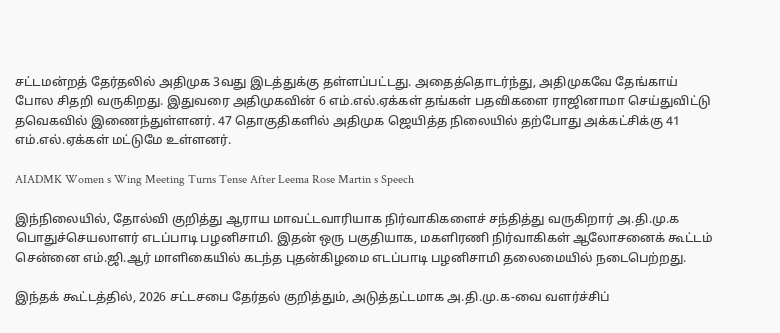சட்டமன்றத் தேர்தலில் அதிமுக 3வது இடத்துக்கு தள்ளப்பட்டது. அதைத்தொடர்ந்து, அதிமுகவே தேங்காய் போல சிதறி வருகிறது. இதுவரை அதிமுகவின் 6 எம்.எல்.ஏக்கள் தங்கள் பதவிகளை ராஜினாமா செய்துவிட்டு தவெகவில் இணைந்துள்ளனர். 47 தொகுதிகளில் அதிமுக ஜெயித்த நிலையில் தற்போது அக்கட்சிக்கு 41 எம்.எல்.ஏக்கள் மட்டுமே உள்ளனர்.

AIADMK Women s Wing Meeting Turns Tense After Leema Rose Martin s Speech

இந்நிலையில், தோல்வி குறித்து ஆராய மாவட்டவாரியாக நிர்வாகிகளைச் சந்தித்து வருகிறார் அ.தி.மு.க பொதுச்செயலாளர் எடப்பாடி பழனிசாமி. இதன் ஒரு பகுதியாக, மகளிரணி நிர்வாகிகள் ஆலோசனைக் கூட்டம் சென்னை எம்.ஜி.ஆர் மாளிகையில் கடந்த புதன்கிழமை எடப்பாடி பழனிசாமி தலைமையில் நடைபெற்றது.

இந்தக் கூட்டத்தில், 2026 சட்டசபை தேர்தல் குறித்தும், அடுத்தட்டமாக அ.தி.மு.க-வை வளர்ச்சிப்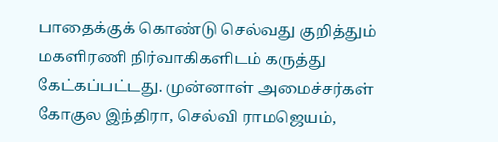பாதைக்குக் கொண்டு செல்வது குறித்தும் மகளிரணி நிர்வாகிகளிடம் கருத்து கேட்கப்பட்டது. முன்னாள் அமைச்சர்கள் கோகுல இந்திரா, செல்வி ராமஜெயம்,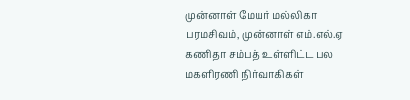முன்னாள் மேயர் மல்லிகா பரமசிவம், முன்னாள் எம்.எல்.ஏ கணிதா சம்பத் உள்ளிட்ட பல மகளிரணி நிர்வாகிகள்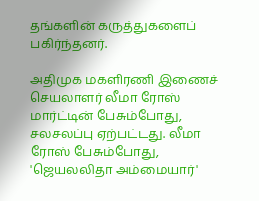தங்களின் கருத்துகளைப் பகிர்ந்தனர்.

அதிமுக மகளிரணி இணைச் செயலாளர் லீமா ரோஸ் மார்ட்டின் பேசும்போது, சலசலப்பு ஏற்பட்டது. லீமா ரோஸ் பேசும்போது, 'ஜெயலலிதா அம்மையார்'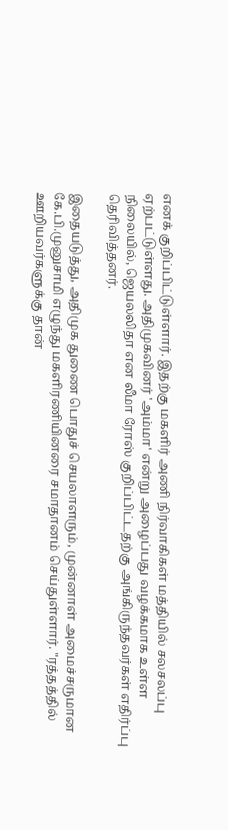எனக் குறிப்பிட்டுள்ளார். இதற்கு மகளிர் அணி நிர்வாகிகள் மத்தியில் சலசலப்பு ஏற்பட்டுள்ளது. அதிமுகவினர் 'அம்மா' என்று அழைப்பது வழக்கமாக உள்ள நிலையில், ஜெயலலிதா என லீமா ரோஸ் குறிப்பிட்டதற்கு அங்கிருந்தவர்கள் எதிர்ப்பு தெரிவித்தனர்.

இதையடுத்து, அதிமுக துணை பொதுச் செயலாளரும், முன்னாள் அமைச்சருமான கே.பி.முனுசாமி எழுந்து மகளிரணியினரை சமாதானம் செய்துள்ளார். "ரத்தத்தில் ஊறியவர்களுக்கு தான்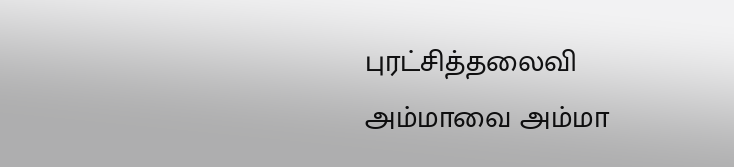புரட்சித்தலைவி அம்மாவை அம்மா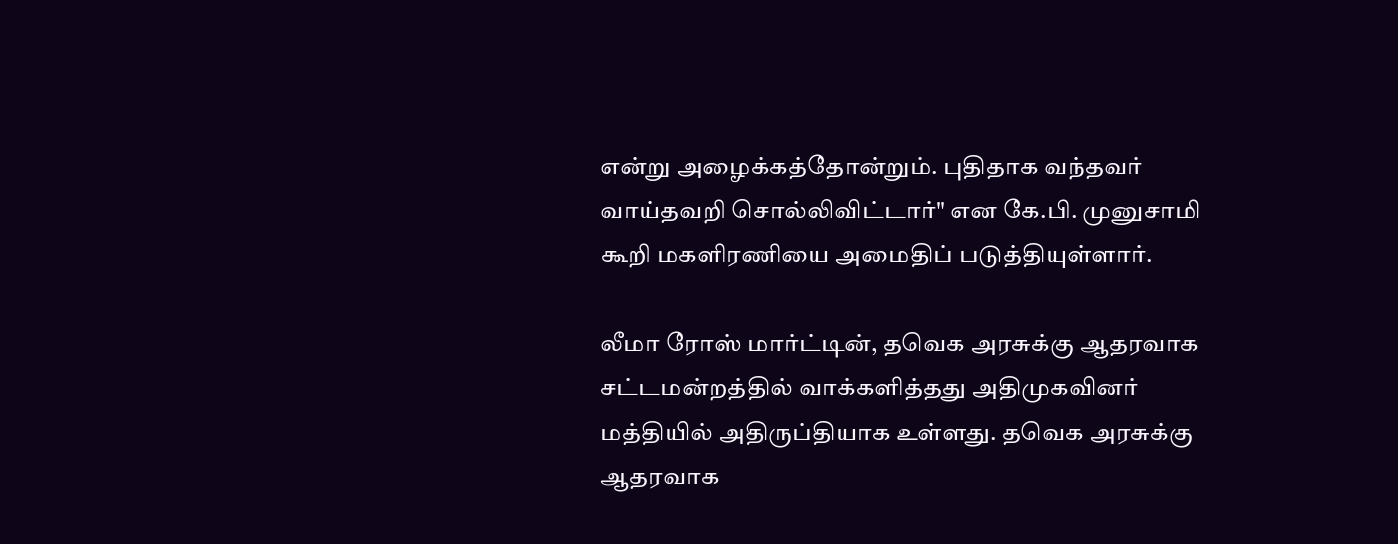என்று அழைக்கத்தோன்றும். புதிதாக வந்தவர் வாய்தவறி சொல்லிவிட்டார்" என கே.பி. முனுசாமி கூறி மகளிரணியை அமைதிப் படுத்தியுள்ளார்.

லீமா ரோஸ் மார்ட்டின், தவெக அரசுக்கு ஆதரவாக சட்டமன்றத்தில் வாக்களித்தது அதிமுகவினர் மத்தியில் அதிருப்தியாக உள்ளது. தவெக அரசுக்கு ஆதரவாக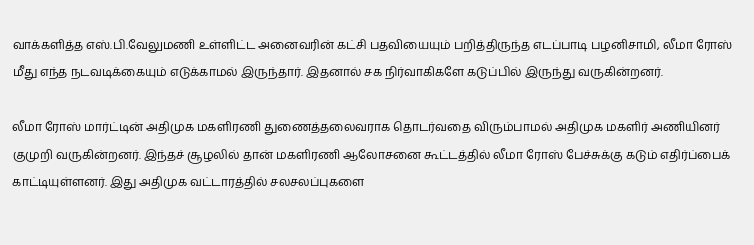வாக்களித்த எஸ்.பி.வேலுமணி உள்ளிட்ட அனைவரின் கட்சி பதவியையும் பறித்திருந்த எடப்பாடி பழனிசாமி, லீமா ரோஸ் மீது எந்த நடவடிக்கையும் எடுக்காமல் இருந்தார். இதனால் சக நிர்வாகிகளே கடுப்பில் இருந்து வருகின்றனர்.

லீமா ரோஸ் மார்ட்டின் அதிமுக மகளிரணி துணைத்தலைவராக தொடர்வதை விரும்பாமல் அதிமுக மகளிர் அணியினர் குமுறி வருகின்றனர். இந்தச் சூழலில் தான் மகளிரணி ஆலோசனை கூட்டத்தில் லீமா ரோஸ் பேச்சுக்கு கடும் எதிர்ப்பைக் காட்டியுள்ளனர். இது அதிமுக வட்டாரத்தில் சலசலப்புகளை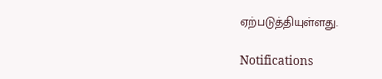ஏற்படுத்தியுள்ளது.

Notifications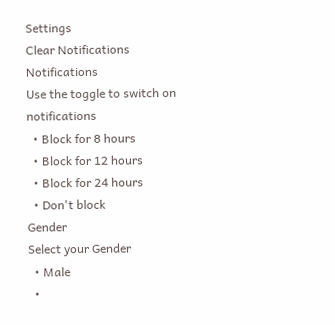Settings
Clear Notifications
Notifications
Use the toggle to switch on notifications
  • Block for 8 hours
  • Block for 12 hours
  • Block for 24 hours
  • Don't block
Gender
Select your Gender
  • Male
  •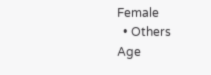Female
  • Others
Age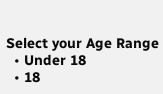Select your Age Range
  • Under 18
  • 18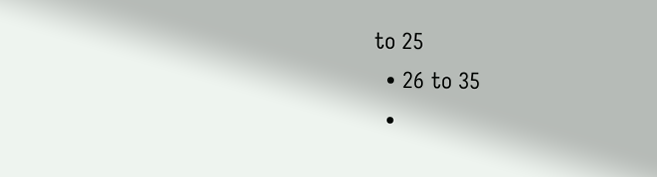to 25
  • 26 to 35
  •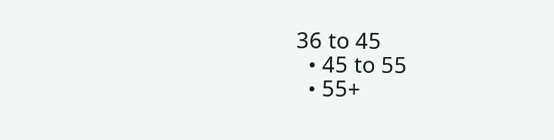36 to 45
  • 45 to 55
  • 55+